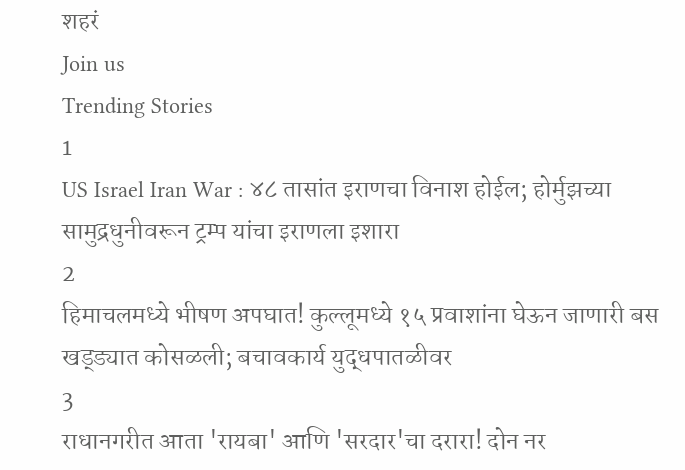शहरं
Join us
Trending Stories
1
US Israel Iran War : ४८ तासांत इराणचा विनाश होईल; होर्मुझच्या सामुद्रधुनीवरून ट्रम्प यांचा इराणला इशारा
2
हिमाचलमध्ये भीषण अपघात! कुल्लूमध्ये १५ प्रवाशांना घेऊन जाणारी बस खड्ड्यात कोसळली; बचावकार्य युद्धपातळीवर
3
राधानगरीत आता 'रायबा' आणि 'सरदार'चा दरारा! दोन नर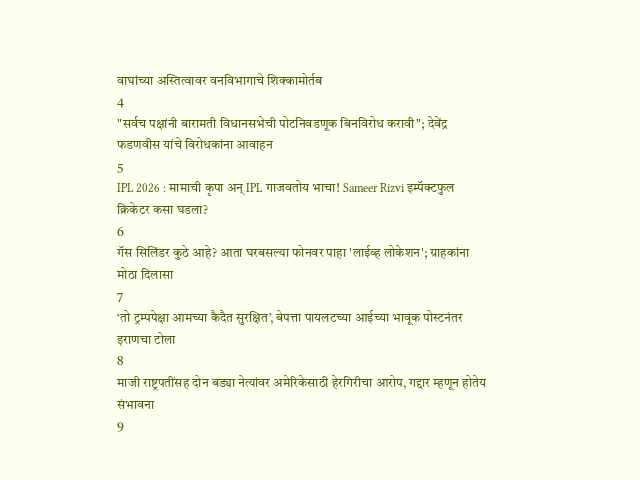वाघांच्या अस्तित्वावर वनविभागाचे शिक्कामोर्तब
4
"सर्वच पक्षांनी बारामती विधानसभेची पोटनिवडणूक बिनविरोध करावी"; देवेंद्र फडणवीस यांचे विरोधकांना आवाहन
5
IPL 2026 : मामाची कृपा अन् IPL गाजवतोय भाचा! Sameer Rizvi इम्पॅक्टफुल क्रिकेटर कसा घडला?
6
गॅस सिलिंडर कुठे आहे? आता घरबसल्या फोनवर पाहा 'लाईव्ह लोकेशन'; ग्राहकांना मोठा दिलासा
7
‘तो ट्रम्पपेक्षा आमच्या कैदैत सुरक्षित’, बेपत्ता पायलटच्या आईच्या भावूक पोस्टनंतर इराणचा टोला
8
माजी राष्ट्रपतींसह दोन बड्या नेत्यांवर अमेरिकेसाठी हेरगिरीचा आरोप, गद्दार म्हणून होतेय संभावना
9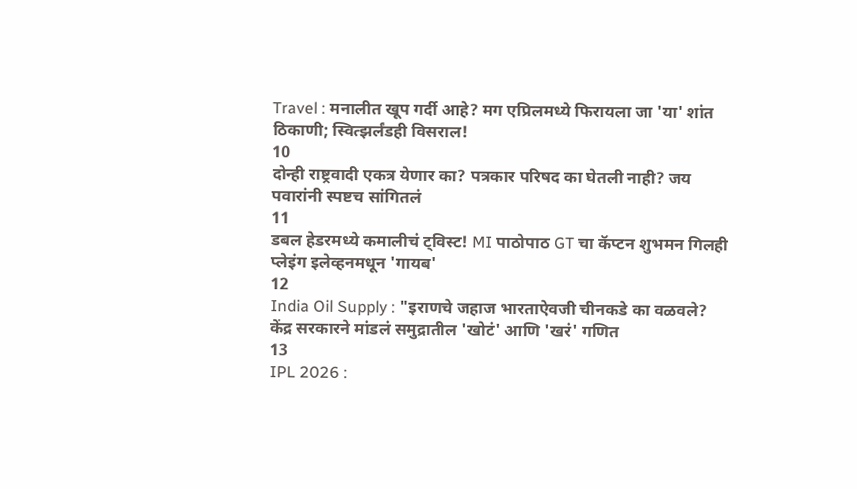Travel : मनालीत खूप गर्दी आहे? मग एप्रिलमध्ये फिरायला जा 'या' शांत ठिकाणी; स्वित्झर्लंडही विसराल!
10
दोन्ही राष्ट्रवादी एकत्र येणार का? पत्रकार परिषद का घेतली नाही? जय पवारांनी स्पष्टच सांगितलं
11
डबल हेडरमध्ये कमालीचं ट्विस्ट! MI पाठोपाठ GT चा कॅप्टन शुभमन गिलही प्लेइंग इलेव्हनमधून 'गायब'
12
India Oil Supply : "इराणचे जहाज भारताऐवजी चीनकडे का वळवले? केंद्र सरकारने मांडलं समुद्रातील 'खोटं' आणि 'खरं' गणित
13
IPL 2026 :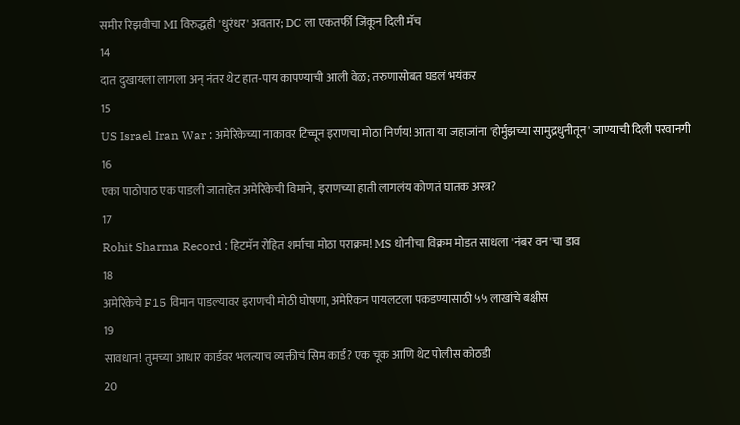समीर रिझवीचा MI विरुद्धही 'धुरंधर' अवतार; DC ला एकतर्फी जिंकून दिली मॅच
14
दात दुखायला लागला अन् नंतर थेट हात-पाय कापण्याची आली वेळ; तरुणासोबत घडलं भयंकर
15
US Israel Iran War : अमेरिकेच्या नाकावर टिच्चून इराणचा मोठा निर्णय! आता या जहाजांना 'होर्मुझच्या सामुद्रधुनीतून' जाण्याची दिली परवानगी
16
एका पाठोपाठ एक पाडली जाताहेत अमेरिकेची विमाने, इराणच्या हाती लागलंय कोणतं घातक अस्त्र?
17
Rohit Sharma Record : हिटमॅन रोहित शर्माचा मोठा पराक्रम! MS धोनीचा विक्रम मोडत साधला 'नंबर वन'चा डाव
18
अमेरिकेचे F15 विमान पाडल्यावर इराणची मोठी घोषणा, अमेरिकन पायलटला पकडण्यासाठी ५५ लाखांचे बक्षीस
19
सावधान! तुमच्या आधार कार्डवर भलत्याच व्यक्तीचं सिम कार्ड? एक चूक आणि थेट पोलीस कोठडी
20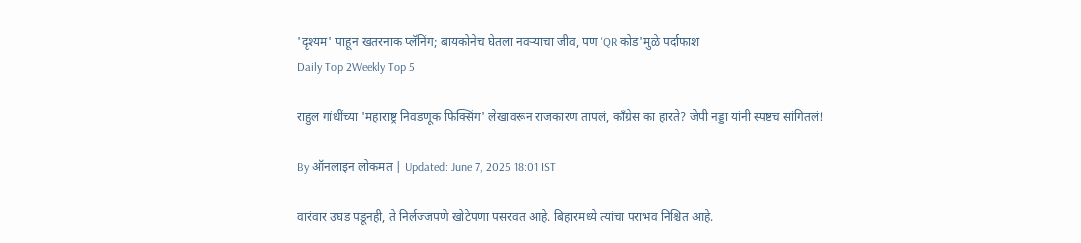'दृश्यम' पाहून खतरनाक प्लॅनिंग; बायकोनेच घेतला नवऱ्याचा जीव, पण 'QR कोड'मुळे पर्दाफाश
Daily Top 2Weekly Top 5

राहुल गांधींच्या 'महाराष्ट्र निवडणूक फिक्सिंग' लेखावरून राजकारण तापलं, काँग्रेस का हारते? जेपी नड्डा यांनी स्पष्टच सांगितलं!

By ऑनलाइन लोकमत | Updated: June 7, 2025 18:01 IST

वारंवार उघड पडूनही, ते निर्लज्जपणे खोटेपणा पसरवत आहे. बिहारमध्ये त्यांचा पराभव निश्चित आहे.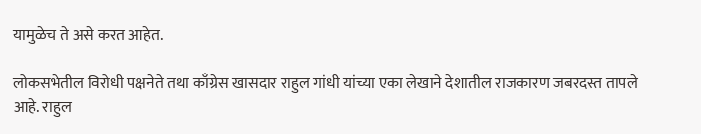यामुळेच ते असे करत आहेत.

लोकसभेतील विरोधी पक्षनेते तथा काँग्रेस खासदार राहुल गांधी यांच्या एका लेखाने देशातील राजकारण जबरदस्त तापले आहे. राहुल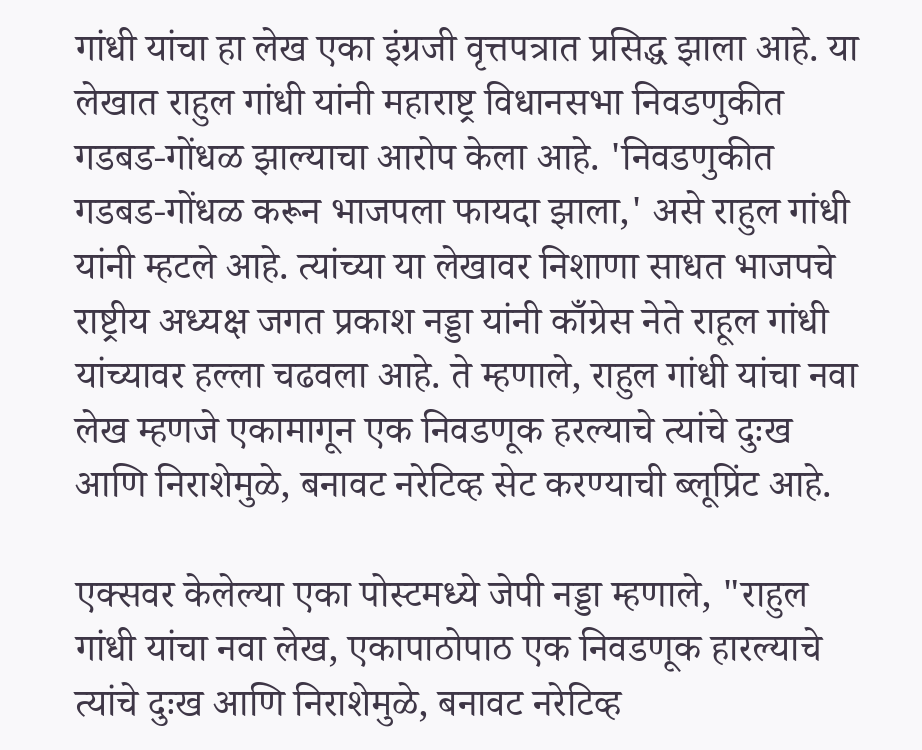गांधी यांचा हा लेख एका इंग्रजी वृत्तपत्रात प्रसिद्ध झाला आहे. या लेखात राहुल गांधी यांनी महाराष्ट्र विधानसभा निवडणुकीत गडबड-गोंधळ झाल्याचा आरोप केला आहे. 'निवडणुकीत गडबड-गोंधळ करून भाजपला फायदा झाला,' असे राहुल गांधी यांनी म्हटले आहे. त्यांच्या या लेखावर निशाणा साधत भाजपचे राष्ट्रीय अध्यक्ष जगत प्रकाश नड्डा यांनी काँग्रेस नेते राहूल गांधी यांच्यावर हल्ला चढवला आहे. ते म्हणाले, राहुल गांधी यांचा नवा लेख म्हणजे एकामागून एक निवडणूक हरल्याचे त्यांचे दुःख आणि निराशेमुळे, बनावट नरेटिव्ह सेट करण्याची ब्लूप्रिंट आहे.

एक्सवर केलेल्या एका पोस्टमध्ये जेपी नड्डा म्हणाले, "राहुल गांधी यांचा नवा लेख, एकापाठोपाठ एक निवडणूक हारल्याचे त्यांचे दुःख आणि निराशेमुळे, बनावट नरेटिव्ह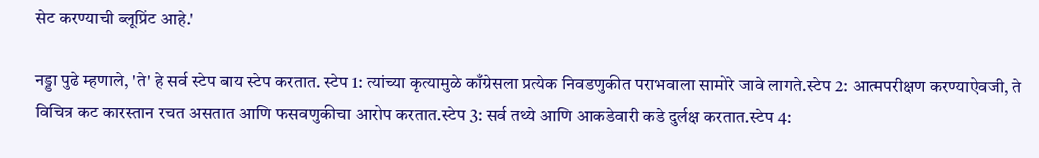सेट करण्याची ब्लूप्रिंट आहे.'

नड्डा पुढे म्हणाले, 'ते' हे सर्व स्टेप बाय स्टेप करतात. स्टेप 1: त्यांच्या कृत्यामुळे काँग्रेसला प्रत्येक निवडणुकीत पराभवाला सामोरे जावे लागते.स्टेप 2: आत्मपरीक्षण करण्याऐवजी, ते विचित्र कट कारस्तान रचत असतात आणि फसवणुकीचा आरोप करतात.स्टेप 3: सर्व तथ्ये आणि आकडेवारी कडे दुर्लक्ष करतात.स्टेप 4: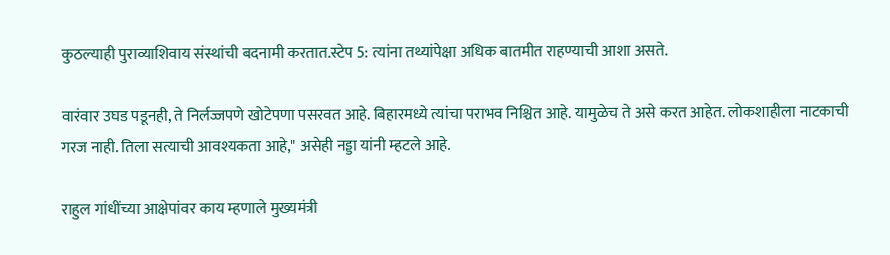कुठल्याही पुराव्याशिवाय संस्थांची बदनामी करतात.स्टेप 5: त्यांना तथ्यांपेक्षा अधिक बातमीत राहण्याची आशा असते.

वारंवार उघड पडूनही, ते निर्लज्जपणे खोटेपणा पसरवत आहे. बिहारमध्ये त्यांचा पराभव निश्चित आहे. यामुळेच ते असे करत आहेत. लोकशाहीला नाटकाची गरज नाही. तिला सत्याची आवश्यकता आहे," असेही नड्डा यांनी म्हटले आहे.

राहुल गांधींच्या आक्षेपांवर काय म्हणाले मुख्यमंत्री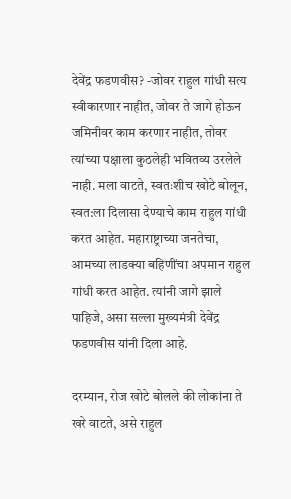देवेंद्र फडणवीस? -जोवर राहुल गांधी सत्य स्वीकारणार नाहीत, जोवर ते जागे होऊन जमिनीवर काम करणार नाहीत, तोवर त्यांच्या पक्षाला कुठलेही भवितव्य उरलेले नाही. मला वाटते, स्वतःशीच खोटे बोलून, स्वत:ला दिलासा देण्याचे काम राहुल गांधी करत आहेत. महाराष्ट्राच्या जनतेचा, आमच्या लाडक्या बहि‍णींचा अपमान राहुल गांधी करत आहेत. त्यांनी जागे झाले पाहिजे, असा सल्ला मुख्यमंत्री देवेंद्र फडणवीस यांनी दिला आहे.

दरम्यान, रोज खोटे बोलले की लोकांना ते खरे वाटते, असे राहुल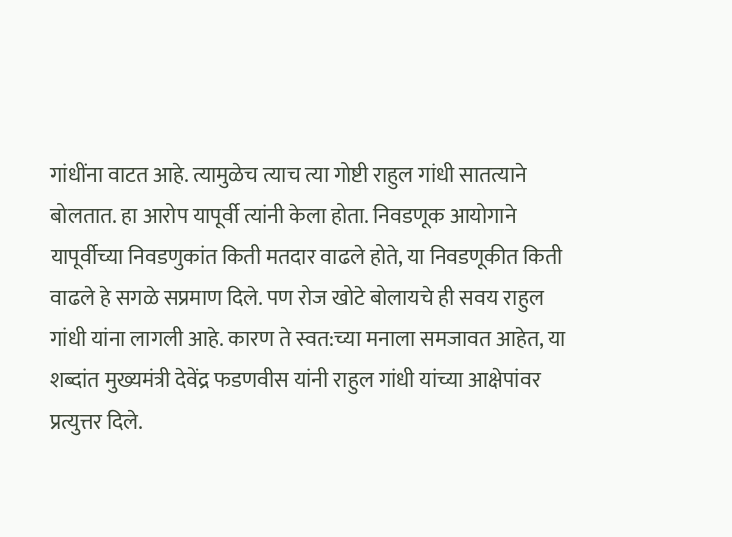गांधींना वाटत आहे. त्यामुळेच त्याच त्या गोष्टी राहुल गांधी सातत्याने बोलतात. हा आरोप यापूर्वी त्यांनी केला होता. निवडणूक आयोगाने यापूर्वीच्या निवडणुकांत किती मतदार वाढले होते, या निवडणूकीत किती वाढले हे सगळे सप्रमाण दिले. पण रोज खोटे बोलायचे ही सवय राहुल गांधी यांना लागली आहे. कारण ते स्वत:च्या मनाला समजावत आहेत, या शब्दांत मुख्यमंत्री देवेंद्र फडणवीस यांनी राहुल गांधी यांच्या आक्षेपांवर प्रत्युत्तर दिले.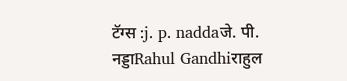टॅग्स :j. p. naddaजे. पी. नड्डाRahul Gandhiराहुल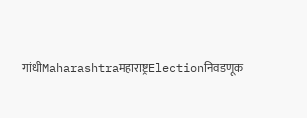गांधीMaharashtraमहाराष्ट्रElectionनिवडणूक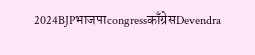2024BJPभाजपाcongressकाँग्रेसDevendra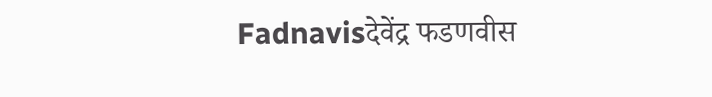Fadnavisदेवेंद्र फडणवीस